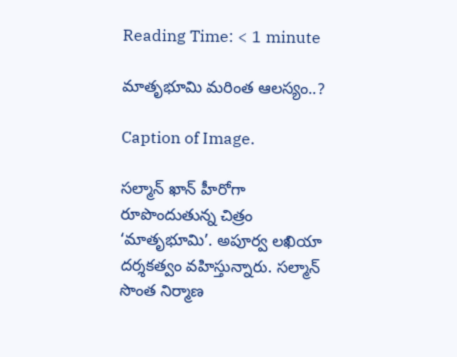Reading Time: < 1 minute

మాతృభూమి మరింత ఆలస్యం..?

Caption of Image.

సల్మాన్ ఖాన్ హీరోగా రూపొందుతున్న చిత్రం ‘మాతృభూమి’. అపూర్వ లఖియా దర్శకత్వం వహిస్తున్నారు. సల్మాన్‌‌ సొంత నిర్మాణ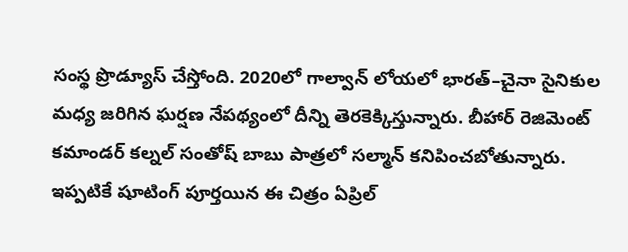సంస్థ ప్రొడ్యూస్ చేస్తోంది. 2020లో గాల్వాన్‌‌ లోయలో భారత్–చైనా సైనికుల మధ్య జరిగిన ఘర్షణ నేపథ్యంలో దీన్ని తెరకెక్కిస్తున్నారు. బీహార్‌‌‌‌ రెజిమెంట్ కమాండర్‌‌‌‌ కల్నల్‌‌ సంతోష్ బాబు పాత్రలో సల్మాన్ కనిపించబోతున్నారు. ఇప్పటికే షూటింగ్ పూర్తయిన ఈ చిత్రం ఏప్రిల్‌‌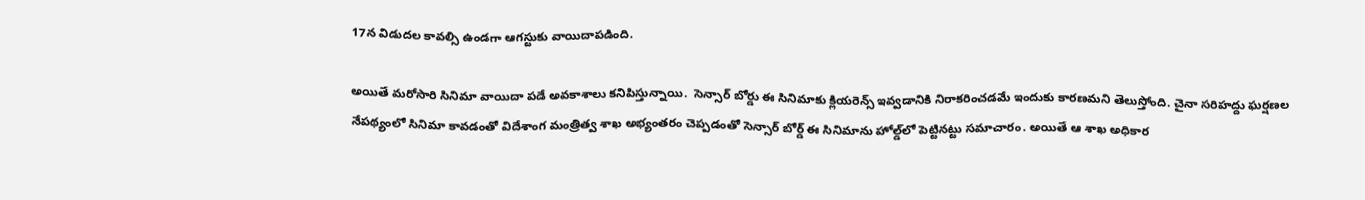17న విడుదల కావల్సి ఉండగా ఆగస్టుకు వాయిదాపడింది.

అయితే మరోసారి సినిమా వాయిదా పడే అవకాశాలు కనిపిస్తున్నాయి.  సెన్సార్‌‌‌‌ బోర్డు ఈ సినిమాకు క్లియరెన్స్‌‌ ఇవ్వడానికి నిరాకరించడమే ఇందుకు కారణమని తెలుస్తోంది. చైనా సరిహద్దు ఘర్షణల నేపథ్యంలో సినిమా కావడంతో విదేశాంగ మంత్రిత్వ శాఖ అభ్యంతరం చెప్పడంతో సెన్సార్‌‌‌‌ బోర్డ్‌‌ ఈ సినిమాను హోల్డ్‌‌లో పెట్టినట్టు సమాచారం. అయితే ఆ శాఖ అధికార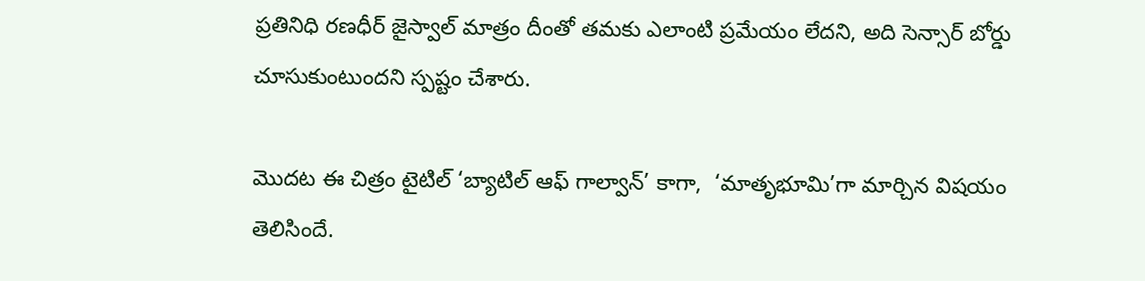ప్రతినిధి రణధీర్‌‌‌‌ జైస్వాల్ మాత్రం దీంతో తమకు ఎలాంటి ప్రమేయం లేదని, అది సెన్సార్‌‌‌‌ బోర్డు చూసుకుంటుందని స్పష్టం చేశారు.

మొదట ఈ చిత్రం టైటిల్‌‌ ‘బ్యాటిల్‌‌ ఆఫ్‌‌ గాల్వాన్‌‌’ కాగా,  ‘మాతృభూమి’గా మార్చిన విషయం తెలిసిందే.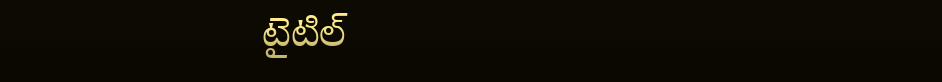టైటిల్‌‌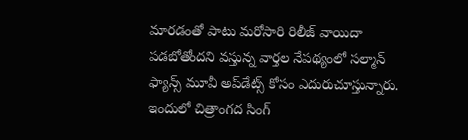మారడంతో పాటు మరోసారి రిలీజ్‌‌ వాయిదా పడబోతోందని వస్తున్న వార్తల నేపథ్యంలో సల్మాన్ ఫ్యాన్స్‌‌ మూవీ అప్‌‌డేట్స్‌‌ కోసం ఎదురుచూస్తున్నారు.  ఇందులో చిత్రాంగద సింగ్‌‌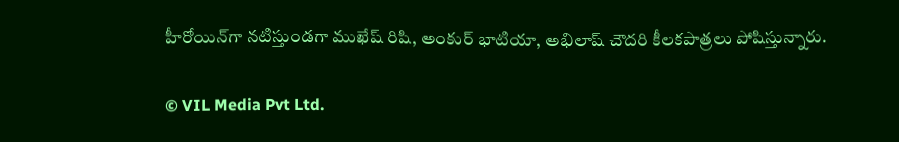హీరోయిన్‌‌గా నటిస్తుండగా ముఖేష్‌‌ రిషి, అంకుర్ భాటియా, అభిలాష్‌‌ చౌదరి కీలకపాత్రలు పోషిస్తున్నారు.

© VIL Media Pvt Ltd.